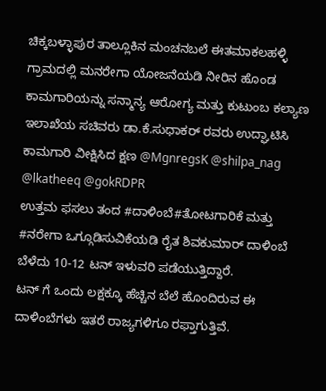ಚಿಕ್ಕಬಳ್ಳಾಪುರ ತಾಲ್ಲೂಕಿನ ಮಂಚನಬಲೆ ಈತಮಾಕಲಹಳ್ಳಿ ಗ್ರಾಮದಲ್ಲಿ ಮನರೇಗಾ ಯೋಜನೆಯಡಿ ನೀರಿನ ಹೊಂಡ ಕಾಮಗಾರಿಯನ್ನು ಸನ್ಮಾನ್ಯ ಆರೋಗ್ಯ ಮತ್ತು ಕುಟುಂಬ ಕಲ್ಯಾಣ ಇಲಾಖೆಯ ಸಚಿವರು ಡಾ.ಕೆ.ಸುಧಾಕರ್ ರವರು ಉದ್ಘಾಟಿಸಿ ಕಾಮಗಾರಿ ವೀಕ್ಷಿಸಿದ ಕ್ಷಣ @MgnregsK @shilpa_nag @lkatheeq @gokRDPR
ಉತ್ತಮ ಫಸಲು ತಂದ #ದಾಳಿಂಬೆ#ತೋಟಗಾರಿಕೆ ಮತ್ತು #ನರೇಗಾ ಒಗ್ಗೂಡಿಸುವಿಕೆಯಡಿ ರೈತ ಶಿವಕುಮಾರ್ ದಾಳಿಂಬೆ ಬೆಳೆದು 10-12 ಟನ್ ಇಳುವರಿ ಪಡೆಯುತ್ತಿದ್ದಾರೆ.
ಟನ್ ಗೆ ಒಂದು ಲಕ್ಷಕ್ಕೂ ಹೆಚ್ಚಿನ ಬೆಲೆ ಹೊಂದಿರುವ ಈ ದಾಳಿಂಬೆಗಳು ಇತರೆ ರಾಜ್ಯಗಳಿಗೂ ರಫ್ತಾಗುತ್ತಿವೆ.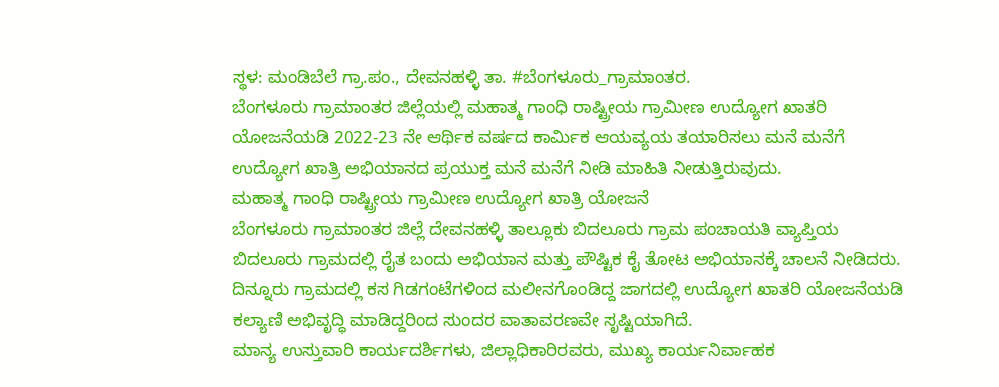ಸ್ಥಳ: ಮಂಡಿಬೆಲೆ ಗ್ರಾ.ಪಂ., ದೇವನಹಳ್ಳಿ ತಾ. #ಬೆಂಗಳೂರು_ಗ್ರಾಮಾಂತರ.
ಬೆಂಗಳೂರು ಗ್ರಾಮಾಂತರ ಜಿಲ್ಲೆಯಲ್ಲಿ ಮಹಾತ್ಮ ಗಾಂಧಿ ರಾಷ್ಟ್ರೀಯ ಗ್ರಾಮೀಣ ಉದ್ಯೋಗ ಖಾತರಿ ಯೋಜನೆಯಡಿ 2022-23 ನೇ ಆರ್ಥಿಕ ವರ್ಷದ ಕಾರ್ಮಿಕ ಆಯವ್ಯಯ ತಯಾರಿಸಲು ಮನೆ ಮನೆಗೆ ಉದ್ಯೋಗ ಖಾತ್ರಿ ಅಭಿಯಾನದ ಪ್ರಯುಕ್ತ ಮನೆ ಮನೆಗೆ ನೀಡಿ ಮಾಹಿತಿ ನೀಡುತ್ತಿರುವುದು.
ಮಹಾತ್ಮ ಗಾಂಧಿ ರಾಷ್ಟ್ರೀಯ ಗ್ರಾಮೀಣ ಉದ್ಯೋಗ ಖಾತ್ರಿ ಯೋಜನೆ
ಬೆಂಗಳೂರು ಗ್ರಾಮಾಂತರ ಜಿಲ್ಲೆ ದೇವನಹಳ್ಳಿ ತಾಲ್ಲೂಕು ಬಿದಲೂರು ಗ್ರಾಮ ಪಂಚಾಯತಿ ವ್ಯಾಪ್ತಿಯ ಬಿದಲೂರು ಗ್ರಾಮದಲ್ಲಿ ರೈತ ಬಂದು ಅಭಿಯಾನ ಮತ್ತು ಪೌಷ್ಟಿಕ ಕೈ ತೋಟ ಅಭಿಯಾನಕ್ಕೆ ಚಾಲನೆ ನೀಡಿದರು.
ದಿನ್ನೂರು ಗ್ರಾಮದಲ್ಲಿ ಕಸ ಗಿಡಗಂಟೆಗಳಿಂದ ಮಲೀನಗೊಂಡಿದ್ದ ಜಾಗದಲ್ಲಿ ಉದ್ಯೋಗ ಖಾತರಿ ಯೋಜನೆಯಡಿ ಕಲ್ಯಾಣಿ ಅಭಿವೃದ್ಧಿ ಮಾಡಿದ್ದರಿಂದ ಸುಂದರ ವಾತಾವರಣವೇ ಸೃಷ್ಟಿಯಾಗಿದೆ.
ಮಾನ್ಯ ಉಸ್ತುವಾರಿ ಕಾರ್ಯದರ್ಶಿಗಳು, ಜಿಲ್ಲಾಧಿಕಾರಿರವರು, ಮುಖ್ಯ ಕಾರ್ಯನಿರ್ವಾಹಕ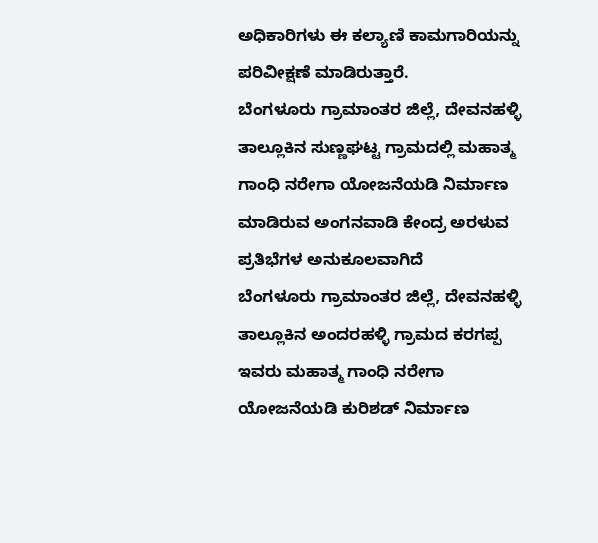ಅಧಿಕಾರಿಗಳು ಈ ಕಲ್ಯಾಣಿ ಕಾಮಗಾರಿಯನ್ನು ಪರಿವೀಕ್ಷಣೆ ಮಾಡಿರುತ್ತಾರೆ.
ಬೆಂಗಳೂರು ಗ್ರಾಮಾಂತರ ಜಿಲ್ಲೆ, ದೇವನಹಳ್ಳಿ ತಾಲ್ಲೂಕಿನ ಸುಣ್ಣಘಟ್ಟ ಗ್ರಾಮದಲ್ಲಿ ಮಹಾತ್ಮ ಗಾಂಧಿ ನರೇಗಾ ಯೋಜನೆಯಡಿ ನಿರ್ಮಾಣ ಮಾಡಿರುವ ಅಂಗನವಾಡಿ ಕೇಂದ್ರ ಅರಳುವ ಪ್ರತಿಭೆಗಳ ಅನುಕೂಲವಾಗಿದೆ
ಬೆಂಗಳೂರು ಗ್ರಾಮಾಂತರ ಜಿಲ್ಲೆ, ದೇವನಹಳ್ಳಿ ತಾಲ್ಲೂಕಿನ ಅಂದರಹಳ್ಳಿ ಗ್ರಾಮದ ಕರಗಪ್ಪ ಇವರು ಮಹಾತ್ಮ ಗಾಂಧಿ ನರೇಗಾ ಯೋಜನೆಯಡಿ ಕುರಿಶಡ್ ನಿರ್ಮಾಣ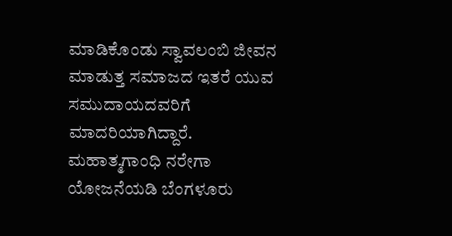ಮಾಡಿಕೊಂಡು ಸ್ವಾವಲಂಬಿ ಜೀವನ ಮಾಡುತ್ತ ಸಮಾಜದ ಇತರೆ ಯುವ ಸಮುದಾಯದವರಿಗೆ ಮಾದರಿಯಾಗಿದ್ದಾರೆ.
ಮಹಾತ್ಮಗಾಂಧಿ ನರೇಗಾ ಯೋಜನೆಯಡಿ ಬೆಂಗಳೂರು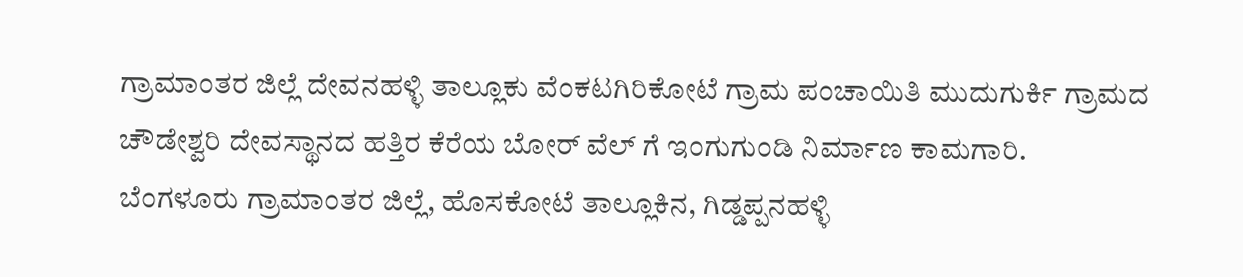ಗ್ರಾಮಾಂತರ ಜಿಲ್ಲೆ ದೇವನಹಳ್ಳಿ ತಾಲ್ಲೂಕು ವೆಂಕಟಗಿರಿಕೋಟೆ ಗ್ರಾಮ ಪಂಚಾಯಿತಿ ಮುದುಗುರ್ಕಿ ಗ್ರಾಮದ ಚೌಡೇಶ್ವರಿ ದೇವಸ್ಥಾನದ ಹತ್ತಿರ ಕೆರೆಯ ಬೋರ್ ವೆಲ್ ಗೆ ಇಂಗುಗುಂಡಿ ನಿರ್ಮಾಣ ಕಾಮಗಾರಿ.
ಬೆಂಗಳೂರು ಗ್ರಾಮಾಂತರ ಜಿಲ್ಲೆ, ಹೊಸಕೋಟೆ ತಾಲ್ಲೂಕಿನ, ಗಿಡ್ಡಪ್ಪನಹಳ್ಳಿ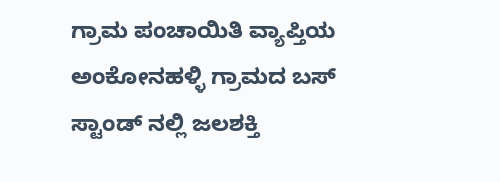ಗ್ರಾಮ ಪಂಚಾಯಿತಿ ವ್ಯಾಪ್ತಿಯ ಅಂಕೋನಹಳ್ಳಿ ಗ್ರಾಮದ ಬಸ್ ಸ್ಟಾಂಡ್ ನಲ್ಲಿ ಜಲಶಕ್ತಿ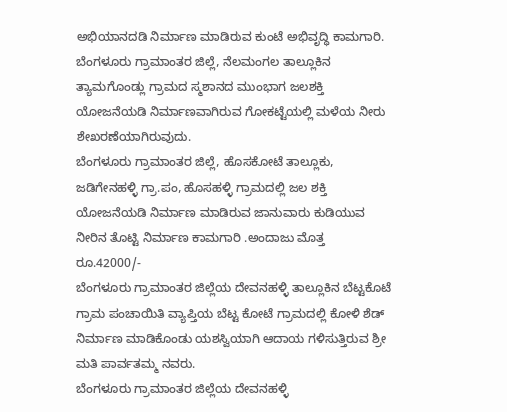ಅಭಿಯಾನದಡಿ ನಿರ್ಮಾಣ ಮಾಡಿರುವ ಕುಂಟೆ ಅಭಿವೃದ್ಧಿ ಕಾಮಗಾರಿ.
ಬೆಂಗಳೂರು ಗ್ರಾಮಾಂತರ ಜಿಲ್ಲೆ, ನೆಲಮಂಗಲ ತಾಲ್ಲೂಕಿನ ತ್ಯಾಮಗೊಂಡ್ಲು ಗ್ರಾಮದ ಸ್ಮಶಾನದ ಮುಂಭಾಗ ಜಲಶಕ್ತಿ ಯೋಜನೆಯಡಿ ನಿರ್ಮಾಣವಾಗಿರುವ ಗೋಕಟ್ಟೆಯಲ್ಲಿ ಮಳೆಯ ನೀರು ಶೇಖರಣೆಯಾಗಿರುವುದು.
ಬೆಂಗಳೂರು ಗ್ರಾಮಾಂತರ ಜಿಲ್ಲೆ, ಹೊಸಕೋಟೆ ತಾಲ್ಲೂಕು, ಜಡಿಗೇನಹಳ್ಳಿ ಗ್ರಾ.ಪಂ, ಹೊಸಹಳ್ಳಿ ಗ್ರಾಮದಲ್ಲಿ ಜಲ ಶಕ್ತಿ ಯೋಜನೆಯಡಿ ನಿರ್ಮಾಣ ಮಾಡಿರುವ ಜಾನುವಾರು ಕುಡಿಯುವ ನೀರಿನ ತೊಟ್ಟಿ ನಿರ್ಮಾಣ ಕಾಮಗಾರಿ .ಅಂದಾಜು ಮೊತ್ತ ರೂ.42000/-
ಬೆಂಗಳೂರು ಗ್ರಾಮಾಂತರ ಜಿಲ್ಲೆಯ ದೇವನಹಳ್ಳಿ ತಾಲ್ಲೂಕಿನ ಬೆಟ್ಟಕೊಟೆ ಗ್ರಾಮ ಪಂಚಾಯಿತಿ ವ್ಯಾಪ್ತಿಯ ಬೆಟ್ಟ ಕೋಟೆ ಗ್ರಾಮದಲ್ಲಿ ಕೋಳಿ ಶೆಡ್ ನಿರ್ಮಾಣ ಮಾಡಿಕೊಂಡು ಯಶಸ್ವಿಯಾಗಿ ಆದಾಯ ಗಳಿಸುತ್ತಿರುವ ಶ್ರೀ ಮತಿ ಪಾರ್ವತಮ್ಮ ನವರು.
ಬೆಂಗಳೂರು ಗ್ರಾಮಾಂತರ ಜಿಲ್ಲೆಯ ದೇವನಹಳ್ಳಿ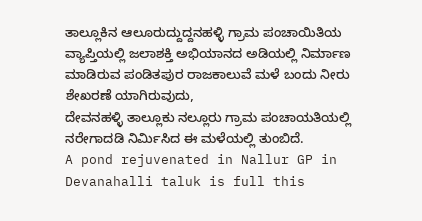ತಾಲ್ಲೂಕಿನ ಆಲೂರುದ್ದುದ್ದನಹಳ್ಳಿ ಗ್ರಾಮ ಪಂಚಾಯಿತಿಯ ವ್ಯಾಪ್ತಿಯಲ್ಲಿ ಜಲಾಶಕ್ತಿ ಅಭಿಯಾನದ ಅಡಿಯಲ್ಲಿ ನಿರ್ಮಾಣ ಮಾಡಿರುವ ಪಂಡಿತಪುರ ರಾಜಕಾಲುವೆ ಮಳೆ ಬಂದು ನೀರು ಶೇಖರಣೆ ಯಾಗಿರುವುದು,
ದೇವನಹಳ್ಳಿ ತಾಲ್ಲೂಕು ನಲ್ಲೂರು ಗ್ರಾಮ ಪಂಚಾಯತಿಯಲ್ಲಿ ನರೇಗಾದಡಿ ನಿರ್ಮಿಸಿದ ಈ ಮಳೆಯಲ್ಲಿ ತುಂಬಿದೆ.
A pond rejuvenated in Nallur GP in Devanahalli taluk is full this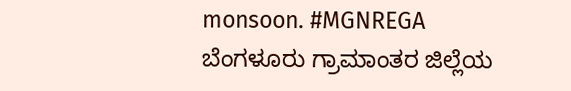monsoon. #MGNREGA
ಬೆಂಗಳೂರು ಗ್ರಾಮಾಂತರ ಜಿಲ್ಲೆಯ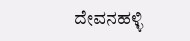ದೇವನಹಳ್ಳಿ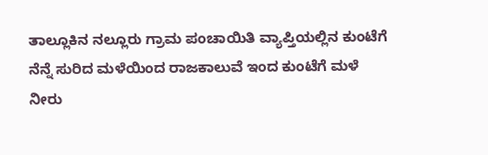ತಾಲ್ಲೂಕಿನ ನಲ್ಲೂರು ಗ್ರಾಮ ಪಂಚಾಯಿತಿ ವ್ಯಾಪ್ತಿಯಲ್ಲಿನ ಕುಂಟೆಗೆ ನೆನ್ನೆ ಸುರಿದ ಮಳೆಯಿಂದ ರಾಜಕಾಲುವೆ ಇಂದ ಕುಂಟೆಗೆ ಮಳೆ ನೀರು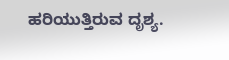ಹರಿಯುತ್ತಿರುವ ದೃಶ್ಯ.